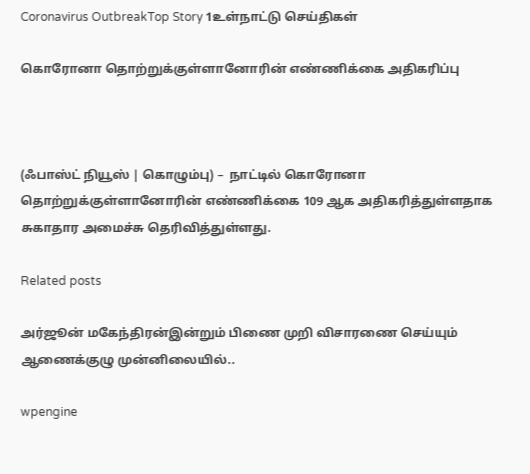Coronavirus OutbreakTop Story 1உள்நாட்டு செய்திகள்

கொரோனா தொற்றுக்குள்ளானோரின் எண்ணிக்கை அதிகரிப்பு



(ஃபாஸ்ட் நியூஸ் | கொழும்பு) –  நாட்டில் கொரோனா தொற்றுக்குள்ளானோரின் எண்ணிக்கை 109 ஆக அதிகரித்துள்ளதாக சுகாதார அமைச்சு தெரிவித்துள்ளது.

Related posts

அர்ஜூன் மகேந்திரன்இன்றும் பிணை முறி விசாரணை செய்யும் ஆணைக்குழு முன்னிலையில்..

wpengine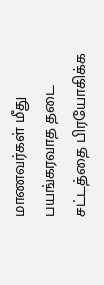மாணவர்கள் மீது பயங்கரவாத தடை சட்டத்தை பிரயோகிக்க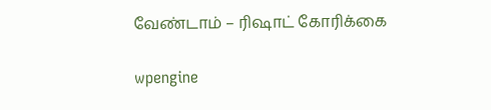வேண்டாம் – ரிஷாட் கோரிக்கை

wpengine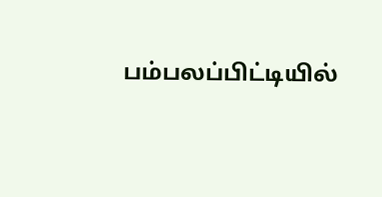பம்பலப்பிட்டியில்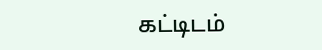கட்டிடம்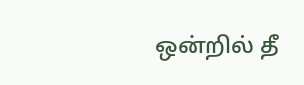ஒன்றில் தீ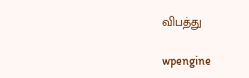விபத்து

wpengine